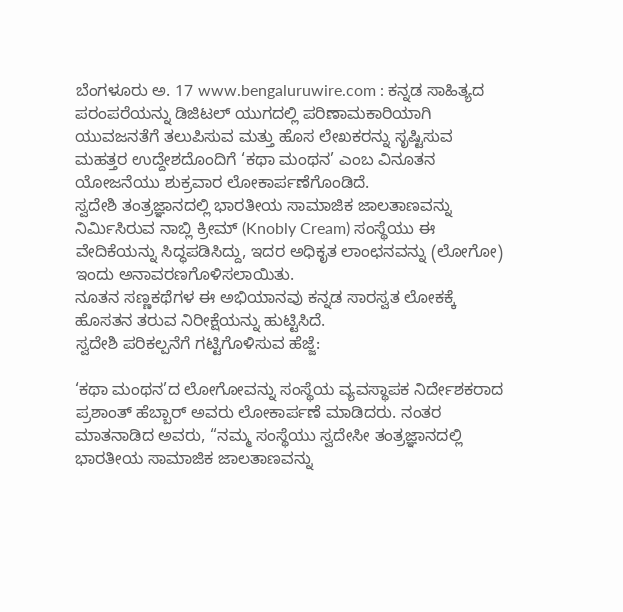ಬೆಂಗಳೂರು ಅ. 17 www.bengaluruwire.com : ಕನ್ನಡ ಸಾಹಿತ್ಯದ ಪರಂಪರೆಯನ್ನು ಡಿಜಿಟಲ್ ಯುಗದಲ್ಲಿ ಪರಿಣಾಮಕಾರಿಯಾಗಿ ಯುವಜನತೆಗೆ ತಲುಪಿಸುವ ಮತ್ತು ಹೊಸ ಲೇಖಕರನ್ನು ಸೃಷ್ಟಿಸುವ ಮಹತ್ತರ ಉದ್ದೇಶದೊಂದಿಗೆ ‘ಕಥಾ ಮಂಥನ’ ಎಂಬ ವಿನೂತನ ಯೋಜನೆಯು ಶುಕ್ರವಾರ ಲೋಕಾರ್ಪಣೆಗೊಂಡಿದೆ.
ಸ್ವದೇಶಿ ತಂತ್ರಜ್ಞಾನದಲ್ಲಿ ಭಾರತೀಯ ಸಾಮಾಜಿಕ ಜಾಲತಾಣವನ್ನು ನಿರ್ಮಿಸಿರುವ ನಾಬ್ಲಿ ಕ್ರೀಮ್ (Knobly Cream) ಸಂಸ್ಥೆಯು ಈ ವೇದಿಕೆಯನ್ನು ಸಿದ್ಧಪಡಿಸಿದ್ದು, ಇದರ ಅಧಿಕೃತ ಲಾಂಛನವನ್ನು (ಲೋಗೋ) ಇಂದು ಅನಾವರಣಗೊಳಿಸಲಾಯಿತು.
ನೂತನ ಸಣ್ಣಕಥೆಗಳ ಈ ಅಭಿಯಾನವು ಕನ್ನಡ ಸಾರಸ್ವತ ಲೋಕಕ್ಕೆ ಹೊಸತನ ತರುವ ನಿರೀಕ್ಷೆಯನ್ನು ಹುಟ್ಟಿಸಿದೆ.
ಸ್ವದೇಶಿ ಪರಿಕಲ್ಪನೆಗೆ ಗಟ್ಟಿಗೊಳಿಸುವ ಹೆಜ್ಜೆ:

‘ಕಥಾ ಮಂಥನ’ದ ಲೋಗೋವನ್ನು ಸಂಸ್ಥೆಯ ವ್ಯವಸ್ಥಾಪಕ ನಿರ್ದೇಶಕರಾದ ಪ್ರಶಾಂತ್ ಹೆಬ್ಬಾರ್ ಅವರು ಲೋಕಾರ್ಪಣೆ ಮಾಡಿದರು. ನಂತರ ಮಾತನಾಡಿದ ಅವರು, “ನಮ್ಮ ಸಂಸ್ಥೆಯು ಸ್ವದೇಸೀ ತಂತ್ರಜ್ಞಾನದಲ್ಲಿ ಭಾರತೀಯ ಸಾಮಾಜಿಕ ಜಾಲತಾಣವನ್ನು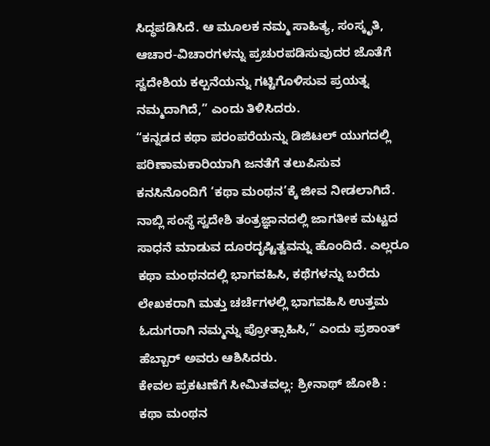ಸಿದ್ಧಪಡಿಸಿದೆ. ಆ ಮೂಲಕ ನಮ್ಮ ಸಾಹಿತ್ಯ, ಸಂಸ್ಕೃತಿ, ಆಚಾರ-ವಿಚಾರಗಳನ್ನು ಪ್ರಚುರಪಡಿಸುವುದರ ಜೊತೆಗೆ ಸ್ವದೇಶಿಯ ಕಲ್ಪನೆಯನ್ನು ಗಟ್ಟಿಗೊಳಿಸುವ ಪ್ರಯತ್ನ ನಮ್ಮದಾಗಿದೆ,” ಎಂದು ತಿಳಿಸಿದರು.
“ಕನ್ನಡದ ಕಥಾ ಪರಂಪರೆಯನ್ನು ಡಿಜಿಟಲ್ ಯುಗದಲ್ಲಿ ಪರಿಣಾಮಕಾರಿಯಾಗಿ ಜನತೆಗೆ ತಲುಪಿಸುವ ಕನಸಿನೊಂದಿಗೆ ‘ಕಥಾ ಮಂಥನ’ಕ್ಕೆ ಜೀವ ನೀಡಲಾಗಿದೆ.
ನಾಬ್ಲಿ ಸಂಸ್ಥೆ ಸ್ವದೇಶಿ ತಂತ್ರಜ್ಞಾನದಲ್ಲಿ ಜಾಗತೀಕ ಮಟ್ಟದ ಸಾಧನೆ ಮಾಡುವ ದೂರದೃಷ್ಟಿತ್ವವನ್ನು ಹೊಂದಿದೆ. ಎಲ್ಲರೂ ಕಥಾ ಮಂಥನದಲ್ಲಿ ಭಾಗವಹಿಸಿ, ಕಥೆಗಳನ್ನು ಬರೆದು ಲೇಖಕರಾಗಿ ಮತ್ತು ಚರ್ಚೆಗಳಲ್ಲಿ ಭಾಗವಹಿಸಿ ಉತ್ತಮ ಓದುಗರಾಗಿ ನಮ್ಮನ್ನು ಪ್ರೋತ್ಸಾಹಿಸಿ,” ಎಂದು ಪ್ರಶಾಂತ್ ಹೆಬ್ಬಾರ್ ಅವರು ಆಶಿಸಿದರು.
ಕೇವಲ ಪ್ರಕಟಣೆಗೆ ಸೀಮಿತವಲ್ಲ: ಶ್ರೀನಾಥ್ ಜೋಶಿ :
ಕಥಾ ಮಂಥನ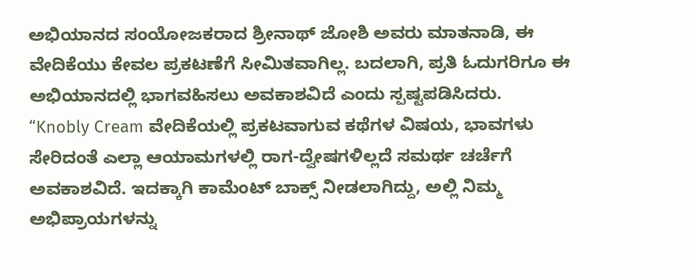ಅಭಿಯಾನದ ಸಂಯೋಜಕರಾದ ಶ್ರೀನಾಥ್ ಜೋಶಿ ಅವರು ಮಾತನಾಡಿ, ಈ ವೇದಿಕೆಯು ಕೇವಲ ಪ್ರಕಟಣೆಗೆ ಸೀಮಿತವಾಗಿಲ್ಲ. ಬದಲಾಗಿ, ಪ್ರತಿ ಓದುಗರಿಗೂ ಈ ಅಭಿಯಾನದಲ್ಲಿ ಭಾಗವಹಿಸಲು ಅವಕಾಶವಿದೆ ಎಂದು ಸ್ಪಷ್ಟಪಡಿಸಿದರು.
“Knobly Cream ವೇದಿಕೆಯಲ್ಲಿ ಪ್ರಕಟವಾಗುವ ಕಥೆಗಳ ವಿಷಯ, ಭಾವಗಳು ಸೇರಿದಂತೆ ಎಲ್ಲಾ ಆಯಾಮಗಳಲ್ಲಿ ರಾಗ-ದ್ವೇಷಗಳಿಲ್ಲದೆ ಸಮರ್ಥ ಚರ್ಚೆಗೆ ಅವಕಾಶವಿದೆ. ಇದಕ್ಕಾಗಿ ಕಾಮೆಂಟ್ ಬಾಕ್ಸ್ ನೀಡಲಾಗಿದ್ದು, ಅಲ್ಲಿ ನಿಮ್ಮ ಅಭಿಪ್ರಾಯಗಳನ್ನು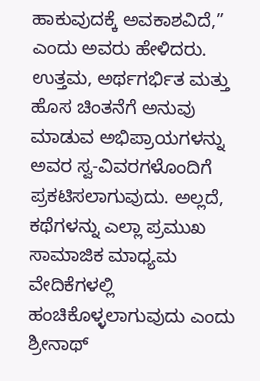ಹಾಕುವುದಕ್ಕೆ ಅವಕಾಶವಿದೆ,” ಎಂದು ಅವರು ಹೇಳಿದರು.
ಉತ್ತಮ, ಅರ್ಥಗರ್ಭಿತ ಮತ್ತು ಹೊಸ ಚಿಂತನೆಗೆ ಅನುವು ಮಾಡುವ ಅಭಿಪ್ರಾಯಗಳನ್ನು ಅವರ ಸ್ವ-ವಿವರಗಳೊಂದಿಗೆ ಪ್ರಕಟಿಸಲಾಗುವುದು. ಅಲ್ಲದೆ, ಕಥೆಗಳನ್ನು ಎಲ್ಲಾ ಪ್ರಮುಖ ಸಾಮಾಜಿಕ ಮಾಧ್ಯಮ ವೇದಿಕೆಗಳಲ್ಲಿ ಹಂಚಿಕೊಳ್ಳಲಾಗುವುದು ಎಂದು ಶ್ರೀನಾಥ್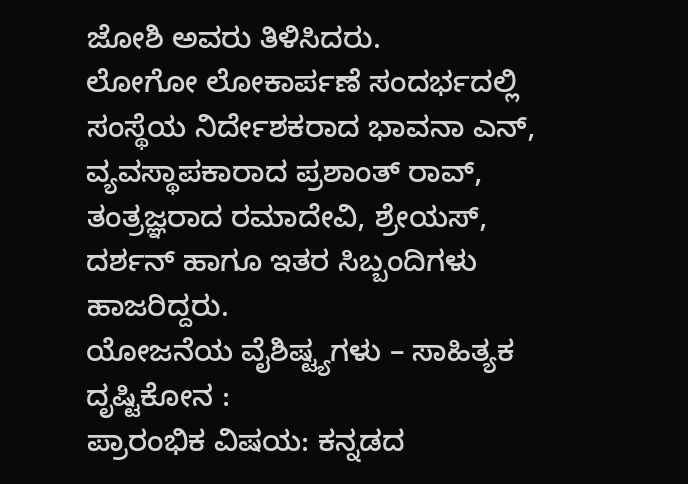ಜೋಶಿ ಅವರು ತಿಳಿಸಿದರು.
ಲೋಗೋ ಲೋಕಾರ್ಪಣೆ ಸಂದರ್ಭದಲ್ಲಿ ಸಂಸ್ಥೆಯ ನಿರ್ದೇಶಕರಾದ ಭಾವನಾ ಎನ್, ವ್ಯವಸ್ಥಾಪಕಾರಾದ ಪ್ರಶಾಂತ್ ರಾವ್, ತಂತ್ರಜ್ಞರಾದ ರಮಾದೇವಿ, ಶ್ರೇಯಸ್, ದರ್ಶನ್ ಹಾಗೂ ಇತರ ಸಿಬ್ಬಂದಿಗಳು ಹಾಜರಿದ್ದರು.
ಯೋಜನೆಯ ವೈಶಿಷ್ಟ್ಯಗಳು – ಸಾಹಿತ್ಯಕ ದೃಷ್ಟಿಕೋನ :
ಪ್ರಾರಂಭಿಕ ವಿಷಯ: ಕನ್ನಡದ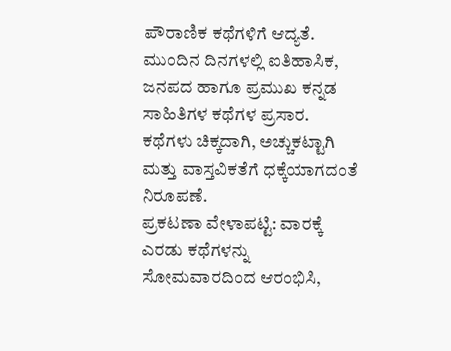ಪೌರಾಣಿಕ ಕಥೆಗಳಿಗೆ ಆದ್ಯತೆ. ಮುಂದಿನ ದಿನಗಳಲ್ಲಿ ಐತಿಹಾಸಿಕ, ಜನಪದ ಹಾಗೂ ಪ್ರಮುಖ ಕನ್ನಡ ಸಾಹಿತಿಗಳ ಕಥೆಗಳ ಪ್ರಸಾರ. ಕಥೆಗಳು ಚಿಕ್ಕದಾಗಿ, ಅಚ್ಚುಕಟ್ಟಾಗಿ ಮತ್ತು ವಾಸ್ತವಿಕತೆಗೆ ಧಕ್ಕೆಯಾಗದಂತೆ ನಿರೂಪಣೆ.
ಪ್ರಕಟಣಾ ವೇಳಾಪಟ್ಟಿ: ವಾರಕ್ಕೆ ಎರಡು ಕಥೆಗಳನ್ನು ಸೋಮವಾರದಿಂದ ಆರಂಭಿಸಿ,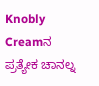Knobly Creamನ ಪ್ರತ್ಯೇಕ ಚಾನಲ್ನ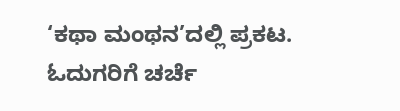‘ಕಥಾ ಮಂಥನ’ದಲ್ಲಿ ಪ್ರಕಟ. ಓದುಗರಿಗೆ ಚರ್ಚೆ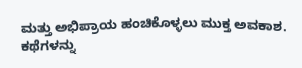ಮತ್ತು ಅಭಿಪ್ರಾಯ ಹಂಚಿಕೊಳ್ಳಲು ಮುಕ್ತ ಅವಕಾಶ. ಕಥೆಗಳನ್ನು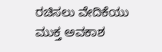ರಚಿಸಲು ವೇದಿಕೆಯು ಮುಕ್ತ ಅವಕಾಶ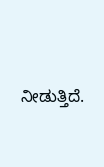ನೀಡುತ್ತಿದೆ.